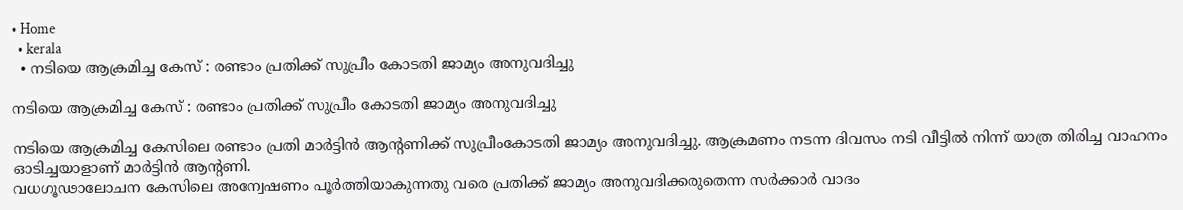• Home
  • kerala
  • നടിയെ ആക്രമിച്ച കേസ് : രണ്ടാം പ്രതിക്ക് സുപ്രീം കോടതി ജാമ്യം അനുവദിച്ചു

നടിയെ ആക്രമിച്ച കേസ് : രണ്ടാം പ്രതിക്ക് സുപ്രീം കോടതി ജാമ്യം അനുവദിച്ചു

നടിയെ ആക്രമിച്ച കേസിലെ രണ്ടാം പ്രതി മാർട്ടിൻ ആന്റണിക്ക് സുപ്രീംകോടതി ജാമ്യം അനുവദിച്ചു. ആക്രമണം നടന്ന ദിവസം നടി വീട്ടില്‍ നിന്ന് യാത്ര തിരിച്ച വാഹനം ഓടിച്ചയാളാണ് മാര്‍ട്ടിന്‍ ആന്റണി.
വധഗൂഢാലോചന കേസിലെ അന്വേഷണം പൂർത്തിയാകുന്നതു വരെ പ്രതിക്ക് ജാമ്യം അനുവദിക്കരുതെന്ന സർക്കാർ വാദം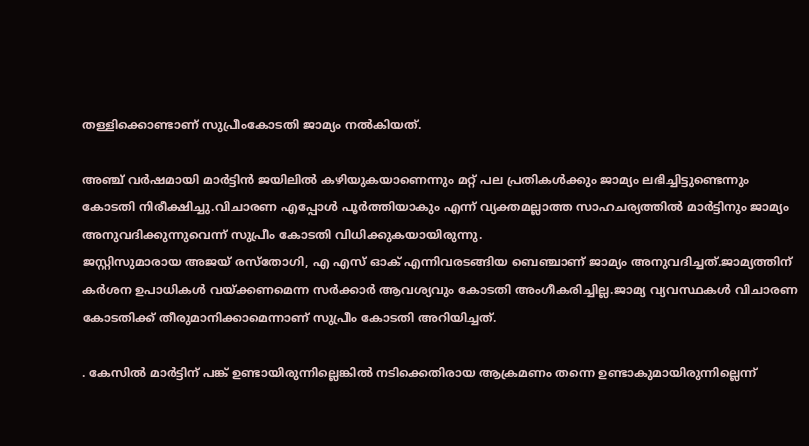തള്ളിക്കൊണ്ടാണ് സുപ്രീംകോടതി ജാമ്യം നൽകിയത്.

അഞ്ച് വർഷമായി മാർട്ടിൻ ജയിലിൽ കഴിയുകയാണെന്നും മറ്റ് പല പ്രതികൾക്കും ജാമ്യം ലഭിച്ചിട്ടുണ്ടെന്നും കോടതി നിരീക്ഷിച്ചു.വിചാരണ എപ്പോൾ പൂർത്തിയാകും എന്ന് വ്യക്തമല്ലാത്ത സാഹചര്യത്തിൽ മാർട്ടിനും ജാമ്യം അനുവദിക്കുന്നുവെന്ന് സുപ്രീം കോടതി വിധിക്കുകയായിരുന്നു.
ജസ്റ്റിസുമാരായ അജയ് രസ്‌തോഗി, എ എസ് ഓക് എന്നിവരടങ്ങിയ ബെഞ്ചാണ് ജാമ്യം അനുവദിച്ചത്.ജാമ്യത്തിന് കർശന ഉപാധികൾ വയ്ക്കണമെന്ന സർക്കാർ ആവശ്യവും കോടതി അംഗീകരിച്ചില്ല.ജാമ്യ വ്യവസ്ഥകൾ വിചാരണ കോടതിക്ക് തീരുമാനിക്കാമെന്നാണ് സുപ്രീം കോടതി അറിയിച്ചത്.

. കേസില്‍ മാര്‍ട്ടിന് പങ്ക് ഉണ്ടായിരുന്നില്ലെങ്കില്‍ നടിക്കെതിരായ ആക്രമണം തന്നെ ഉണ്ടാകുമായിരുന്നില്ലെന്ന്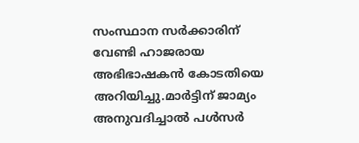സംസ്ഥാന സര്‍ക്കാരിന് വേണ്ടി ഹാജരായ അഭിഭാഷകന്‍ കോടതിയെ അറിയിച്ചു.മാര്‍ട്ടിന് ജാമ്യം അനുവദിച്ചാല്‍ പള്‍സര്‍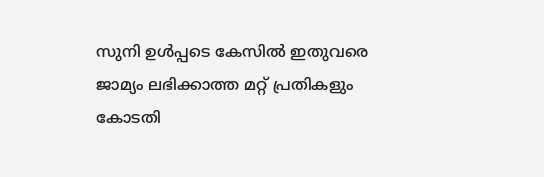സുനി ഉള്‍പ്പടെ കേസില്‍ ഇതുവരെ ജാമ്യം ലഭിക്കാത്ത മറ്റ് പ്രതികളും കോടതി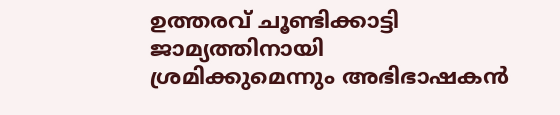ഉത്തരവ് ചൂണ്ടിക്കാട്ടി ജാമ്യത്തിനായി ശ്രമിക്കുമെന്നും അഭിഭാഷകൻ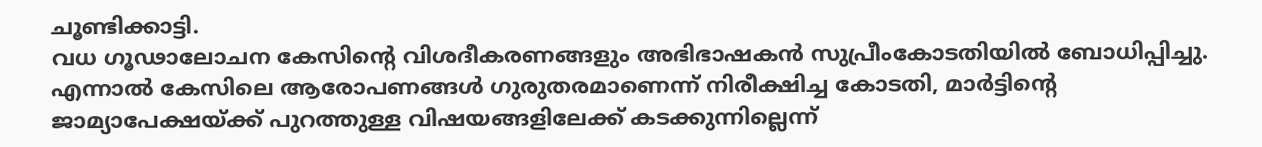ചൂണ്ടിക്കാട്ടി.
വധ ഗൂഢാലോചന കേസിന്റെ വിശദീകരണങ്ങളും അഭിഭാഷകൻ സുപ്രീംകോടതിയിൽ ബോധിപ്പിച്ചു. എന്നാൽ കേസിലെ ആരോപണങ്ങള്‍ ഗുരുതരമാണെന്ന് നിരീക്ഷിച്ച കോടതി, മാര്‍ട്ടിന്റെ ജാമ്യാപേക്ഷയ്ക്ക് പുറത്തുള്ള വിഷയങ്ങളിലേക്ക് കടക്കുന്നില്ലെന്ന്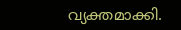വ്യക്തമാക്കി.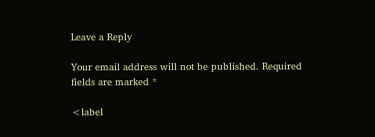Leave a Reply

Your email address will not be published. Required fields are marked *

<label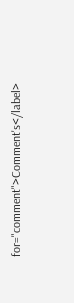for="comment">Comment's</label>